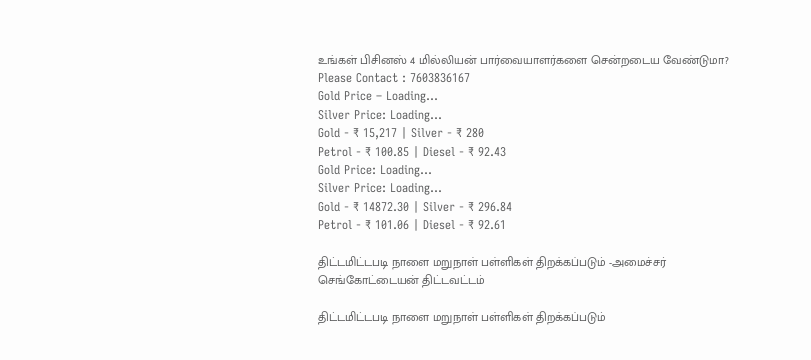உங்கள் பிசினஸ் 4 மில்லியன் பார்வையாளர்களை சென்றடைய வேண்டுமா?
Please Contact : 7603836167
Gold Price – Loading…
Silver Price: Loading...
Gold - ₹ 15,217 | Silver - ₹ 280
Petrol - ₹ 100.85 | Diesel - ₹ 92.43
Gold Price: Loading...
Silver Price: Loading...
Gold - ₹ 14872.30 | Silver - ₹ 296.84
Petrol - ₹ 101.06 | Diesel - ₹ 92.61

திட்டமிட்டபடி நாளை மறுநாள் பள்ளிகள் திறக்கப்படும் -அமைச்சர் செங்கோட்டையன் திட்டவட்டம்

திட்டமிட்டபடி நாளை மறுநாள் பள்ளிகள் திறக்கப்படும்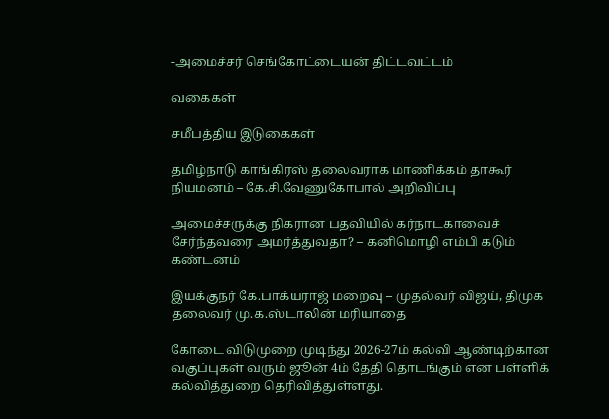-அமைச்சர் செங்கோட்டையன் திட்டவட்டம்

வகைகள்

சமீபத்திய இடுகைகள்

தமிழ்நாடு காங்கிரஸ் தலைவராக மாணிக்கம் தாகூர் நியமனம் – கே.சி.வேணுகோபால் அறிவிப்பு

அமைச்சருக்கு நிகரான பதவியில் கர்நாடகாவைச் சேர்ந்தவரை அமர்த்துவதா? – கனிமொழி எம்பி கடும் கண்டனம்

இயக்குநர் கே.பாக்யராஜ் மறைவு – முதல்வர் விஜய், திமுக தலைவர் மு.க.ஸ்டாலின் மரியாதை

கோடை விடுமுறை முடிந்து 2026-27ம் கல்வி ஆண்டிற்கான வகுப்புகள் வரும் ஜூன் 4ம் தேதி தொடங்கும் என பள்ளிக் கல்வித்துறை தெரிவித்துள்ளது.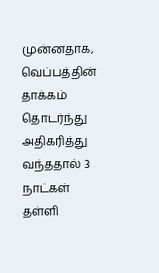முன்னதாக, வெப்பத்தின் தாக்கம் தொடர்ந்து அதிகரித்து வந்ததால் 3 நாட்கள் தள்ளி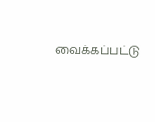வைக்கப்பட்டு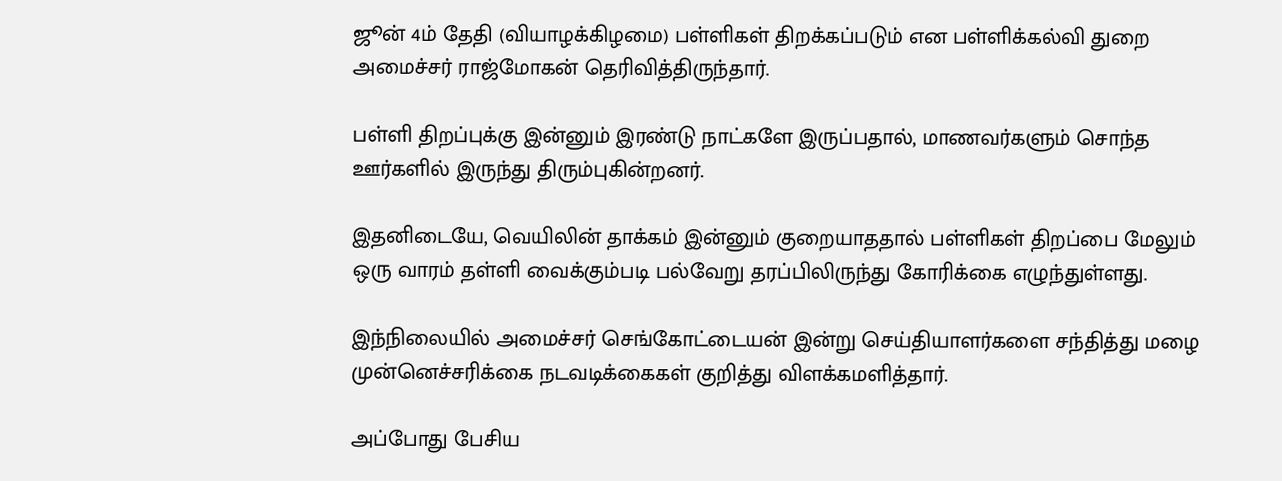ஜூன் 4ம் தேதி (வியாழக்கிழமை) பள்ளிகள் திறக்கப்படும் என பள்ளிக்கல்வி துறை அமைச்சர் ராஜ்மோகன் தெரிவித்திருந்தார்.

பள்ளி திறப்புக்கு இன்னும் இரண்டு நாட்களே இருப்பதால், மாணவர்களும் சொந்த ஊர்களில் இருந்து திரும்புகின்றனர்.

இதனிடையே, வெயிலின் தாக்கம் இன்னும் குறையாததால் பள்ளிகள் திறப்பை மேலும் ஒரு வாரம் தள்ளி வைக்கும்படி பல்வேறு தரப்பிலிருந்து கோரிக்கை எழுந்துள்ளது.

இந்நிலையில் அமைச்சர் செங்கோட்டையன் இன்று செய்தியாளர்களை சந்தித்து மழை முன்னெச்சரிக்கை நடவடிக்கைகள் குறித்து விளக்கமளித்தார்.

அப்போது பேசிய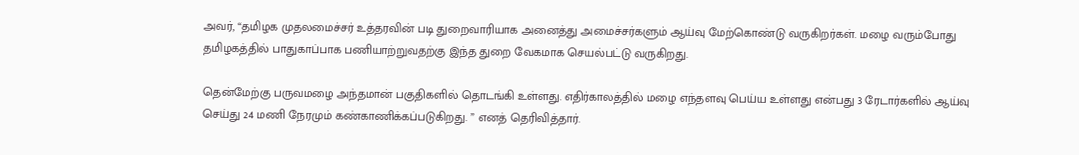அவர், “தமிழக முதலமைச்சர் உத்தரவின் படி துறைவாரியாக அனைத்து அமைச்சர்களும் ஆய்வு மேற்கொண்டு வருகிறர்கள். மழை வரும்போது தமிழகத்தில் பாதுகாப்பாக பணியாற்றுவதற்கு இந்த துறை வேகமாக செயல்பட்டு வருகிறது.

தென்மேற்கு பருவமழை அந்தமான் பகுதிகளில் தொடங்கி உள்ளது. எதிர்காலத்தில் மழை எந்தளவு பெய்ய உள்ளது என்பது 3 ரேடார்களில் ஆய்வு செய்து 24 மணி நேரமும் கண்காணிக்கப்படுகிறது. ” எனத் தெரிவித்தார்.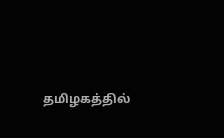தமிழகத்தில்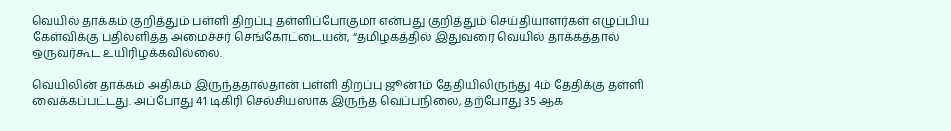வெயில் தாக்கம் குறித்தும் பள்ளி திறப்பு தள்ளிப்போகுமா என்பது குறித்தும் செய்தியாளர்கள் எழுப்பிய கேள்விக்கு பதிலளித்த அமைச்சர் செங்கோட்டையன், “தமிழகத்தில் இதுவரை வெயில் தாக்கத்தால் ஒருவர்கூட உயிரிழக்கவில்லை.

வெயிலின் தாக்கம் அதிகம் இருந்ததால்தான் பள்ளி திறப்பு ஜூன்1ம் தேதியிலிருந்து 4ம் தேதிக்கு தள்ளி வைக்கப்பட்டது. அப்போது 41 டிகிரி செல்சியஸாக இருந்த வெப்பநிலை, தற்போது 35 ஆக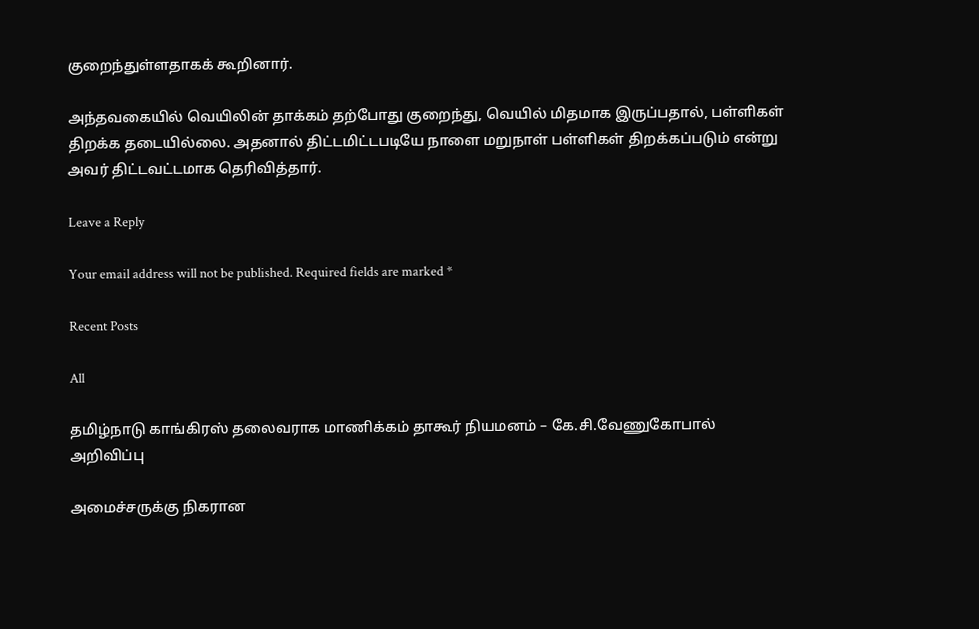குறைந்துள்ளதாகக் கூறினார்.

அந்தவகையில் வெயிலின் தாக்கம் தற்போது குறைந்து, வெயில் மிதமாக இருப்பதால், பள்ளிகள் திறக்க தடையில்லை. அதனால் திட்டமிட்டபடியே நாளை மறுநாள் பள்ளிகள் திறக்கப்படும் என்று அவர் திட்டவட்டமாக தெரிவித்தார்.

Leave a Reply

Your email address will not be published. Required fields are marked *

Recent Posts

All

தமிழ்நாடு காங்கிரஸ் தலைவராக மாணிக்கம் தாகூர் நியமனம் – கே.சி.வேணுகோபால் அறிவிப்பு

அமைச்சருக்கு நிகரான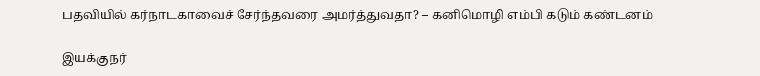பதவியில் கர்நாடகாவைச் சேர்ந்தவரை அமர்த்துவதா? – கனிமொழி எம்பி கடும் கண்டனம்

இயக்குநர்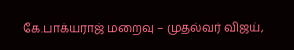கே.பாக்யராஜ் மறைவு – முதல்வர் விஜய்,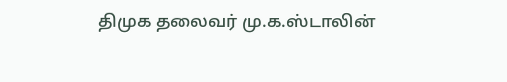திமுக தலைவர் மு.க.ஸ்டாலின்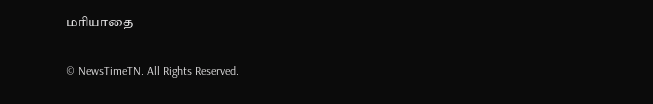மரியாதை

© NewsTimeTN. All Rights Reserved.